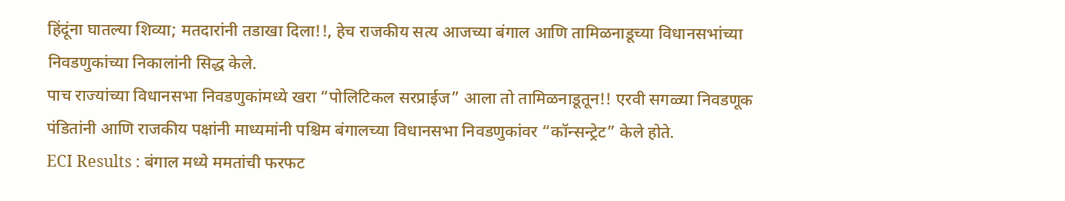हिंदूंना घातल्या शिव्या; मतदारांनी तडाखा दिला!!, हेच राजकीय सत्य आजच्या बंगाल आणि तामिळनाडूच्या विधानसभांच्या निवडणुकांच्या निकालांनी सिद्ध केले.
पाच राज्यांच्या विधानसभा निवडणुकांमध्ये खरा “पोलिटिकल सरप्राईज” आला तो तामिळनाडूतून!! एरवी सगळ्या निवडणूक पंडितांनी आणि राजकीय पक्षांनी माध्यमांनी पश्चिम बंगालच्या विधानसभा निवडणुकांवर “कॉन्सन्ट्रेट” केले होते.
ECI Results : बंगाल मध्ये ममतांची फरफट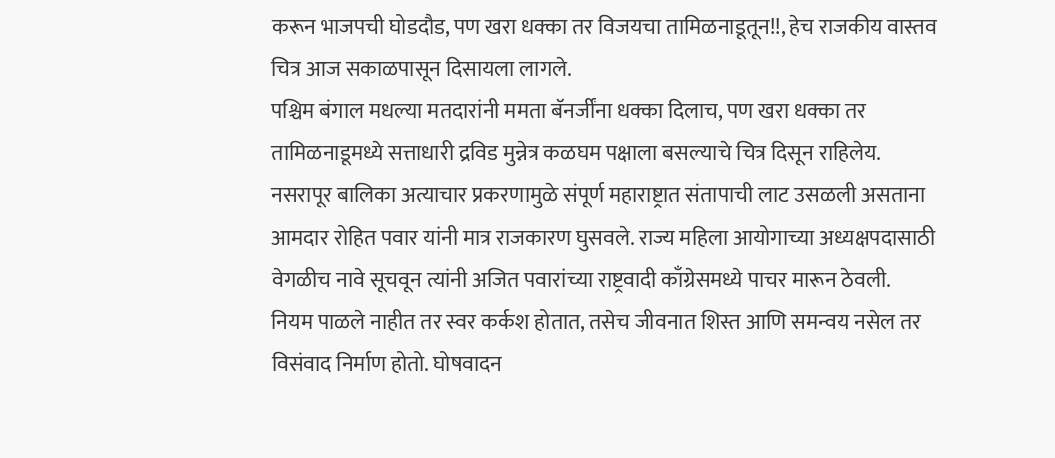करून भाजपची घोडदौड, पण खरा धक्का तर विजयचा तामिळनाडूतून!!, हेच राजकीय वास्तव चित्र आज सकाळपासून दिसायला लागले.
पश्चिम बंगाल मधल्या मतदारांनी ममता बॅनर्जींना धक्का दिलाच, पण खरा धक्का तर तामिळनाडूमध्ये सत्ताधारी द्रविड मुन्नेत्र कळघम पक्षाला बसल्याचे चित्र दिसून राहिलेय.
नसरापूर बालिका अत्याचार प्रकरणामुळे संपूर्ण महाराष्ट्रात संतापाची लाट उसळली असताना आमदार रोहित पवार यांनी मात्र राजकारण घुसवले. राज्य महिला आयोगाच्या अध्यक्षपदासाठी वेगळीच नावे सूचवून त्यांनी अजित पवारांच्या राष्ट्रवादी काँग्रेसमध्ये पाचर मारून ठेवली.
नियम पाळले नाहीत तर स्वर कर्कश होतात, तसेच जीवनात शिस्त आणि समन्वय नसेल तर विसंवाद निर्माण होतो. घोषवादन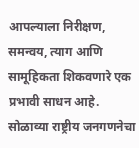आपल्याला निरीक्षण, समन्वय, त्याग आणि सामूहिकता शिकवणारे एक प्रभावी साधन आहे.
सोळाव्या राष्ट्रीय जनगणनेचा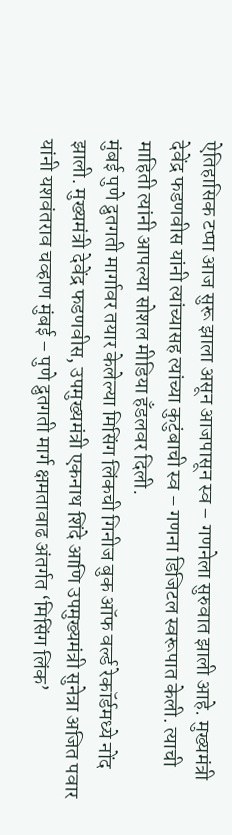ऐतिहासिक टप्पा आज सुरू झाला असून आजपासून स्व – गणनेला सुरुवात झाली आहे. मुख्यमंत्री देवेंद्र फडणवीस यांनी त्यांच्यासह त्यांच्या कुटुंबाची स्व – गणना डिजिटल स्वरूपात केली. त्याची माहिती त्यांनी आपल्या सोशल मीडिया हँडलवर दिली.
मुंबई पुणे द्रुतगती मार्गावर तयार केलेल्या मिसिंग लिंकची गिनीज बुक ऑफ वर्ल्ड रेकॉर्डमध्ये नोंद झाली. मुख्यमंत्री देवेंद्र फडणवीस, उपमुख्यमंत्री एकनाथ शिंदे आणि उपमुख्यमंत्री सुनेत्रा अजित पवार यांनी यशवंतराव चव्हाण मुंबई – पुणे द्रुतगती मार्ग क्षमतावाढ अंतर्गत ‘मिसिंग लिंक’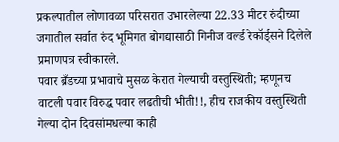प्रकल्पातील लोणावळा परिसरात उभारलेल्या 22.33 मीटर रुंदीच्या जगातील सर्वात रुंद भूमिगत बोगद्यासाठी गिनीज वर्ल्ड रेकॉर्ड्सने दिलेले प्रमाणपत्र स्वीकारले.
पवार ब्रँडच्या प्रभावाचे मुसळ केरात गेल्याची वस्तुस्थिती; म्हणूनच वाटली पवार विरुद्ध पवार लढतीची भीती!!, हीच राजकीय वस्तुस्थिती गेल्या दोन दिवसांमधल्या काही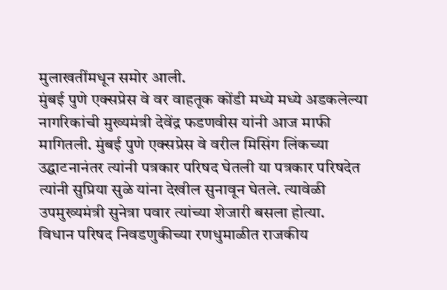मुलाखतींमधून समोर आली.
मुंबई पुणे एक्सप्रेस वे वर वाहतूक कोंडी मध्ये मध्ये अडकलेल्या नागरिकांची मुख्यमंत्री देवेंद्र फडणवीस यांनी आज माफी मागितली. मुंबई पुणे एक्सप्रेस वे वरील मिसिंग लिंकच्या उद्घाटनानंतर त्यांनी पत्रकार परिषद घेतली या पत्रकार परिषदेत त्यांनी सुप्रिया सुळे यांना देखील सुनावून घेतले. त्यावेळी उपमुख्यमंत्री सुनेत्रा पवार त्यांच्या शेजारी बसला होत्या.
विधान परिषद निवडणुकीच्या रणधुमाळीत राजकीय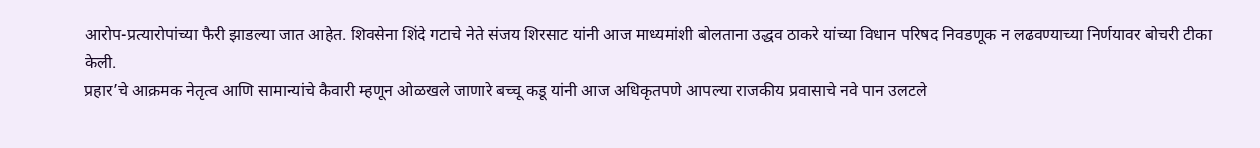आरोप-प्रत्यारोपांच्या फैरी झाडल्या जात आहेत. शिवसेना शिंदे गटाचे नेते संजय शिरसाट यांनी आज माध्यमांशी बोलताना उद्धव ठाकरे यांच्या विधान परिषद निवडणूक न लढवण्याच्या निर्णयावर बोचरी टीका केली.
प्रहार’चे आक्रमक नेतृत्व आणि सामान्यांचे कैवारी म्हणून ओळखले जाणारे बच्चू कडू यांनी आज अधिकृतपणे आपल्या राजकीय प्रवासाचे नवे पान उलटले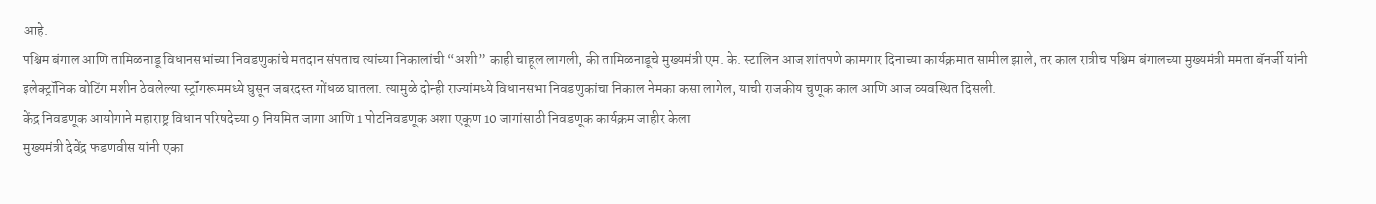आहे.
पश्चिम बंगाल आणि तामिळनाडू विधानसभांच्या निवडणुकांचे मतदान संपताच त्यांच्या निकालांची “अशी” काही चाहूल लागली, की तामिळनाडूचे मुख्यमंत्री एम. के. स्टालिन आज शांतपणे कामगार दिनाच्या कार्यक्रमात सामील झाले, तर काल रात्रीच पश्चिम बंगालच्या मुख्यमंत्री ममता बॅनर्जी यांनी इलेक्ट्रॉनिक वोटिंग मशीन ठेवलेल्या स्ट्रॉंगरूममध्ये घुसून जबरदस्त गोंधळ घातला. त्यामुळे दोन्ही राज्यांमध्ये विधानसभा निवडणुकांचा निकाल नेमका कसा लागेल, याची राजकीय चुणूक काल आणि आज व्यवस्थित दिसली.
केंद्र निवडणूक आयोगाने महाराष्ट्र विधान परिषदेच्या 9 नियमित जागा आणि 1 पोटनिवडणूक अशा एकूण 10 जागांसाठी निवडणूक कार्यक्रम जाहीर केला
मुख्यमंत्री देवेंद्र फडणवीस यांनी एका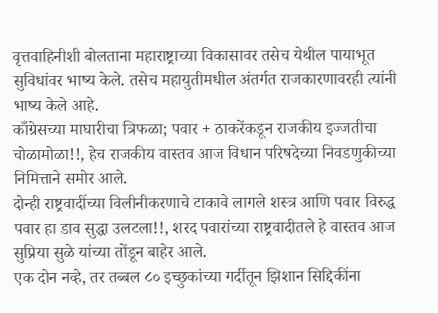वृत्तवाहिनीशी बोलताना महाराष्ट्राच्या विकासावर तसेच येथील पायाभूत सुविधांवर भाष्य केले. तसेच महायुतीमधील अंतर्गत राजकारणावरही त्यांनी भाष्य केले आहे.
काँग्रेसच्या माघारीचा त्रिफळा; पवार + ठाकरेंकडून राजकीय इज्जतीचा चोळामोळा!!, हेच राजकीय वास्तव आज विधान परिषदेच्या निवडणुकीच्या निमित्ताने समोर आले.
दोन्ही राष्ट्रवादींच्या विलीनीकरणाचे टाकावे लागले शस्त्र आणि पवार विरुद्ध पवार हा डाव सुद्धा उलटला!!, शरद पवारांच्या राष्ट्रवादीतले हे वास्तव आज सुप्रिया सुळे यांच्या तोंडून बाहेर आले.
एक दोन नव्हे, तर तब्बल ८० इच्छुकांच्या गर्दीतून झिशान सिद्दिकींना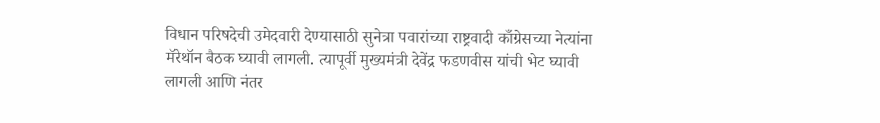विधान परिषदेची उमेदवारी देण्यासाठी सुनेत्रा पवारांच्या राष्ट्रवादी काँग्रेसच्या नेत्यांना मॅरेथॉन बैठक घ्यावी लागली. त्यापूर्वी मुख्यमंत्री देवेंद्र फडणवीस यांची भेट घ्यावी लागली आणि नंतर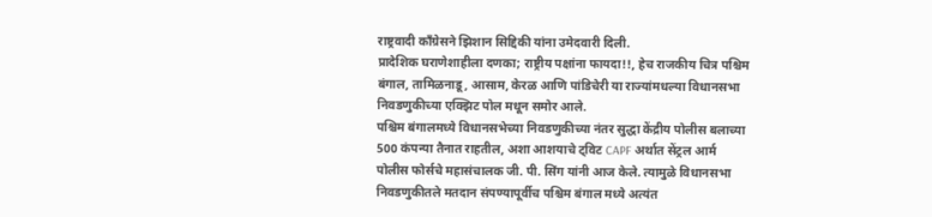राष्ट्रवादी काँग्रेसने झिशान सिद्दिकी यांना उमेदवारी दिली.
प्रादेशिक घराणेशाहीला दणका; राष्ट्रीय पक्षांना फायदा!!, हेच राजकीय चित्र पश्चिम बंगाल, तामिळनाडू, आसाम, केरळ आणि पांडिचेरी या राज्यांमधल्या विधानसभा निवडणुकीच्या एक्झिट पोल मधून समोर आले.
पश्चिम बंगालमध्ये विधानसभेच्या निवडणुकीच्या नंतर सुद्धा केंद्रीय पोलीस बलाच्या 500 कंपन्या तैनात राहतील, अशा आशयाचे ट्विट CAPF अर्थात सेंट्रल आर्म पोलीस फोर्सचे महासंचालक जी. पी. सिंग यांनी आज केले. त्यामुळे विधानसभा निवडणुकीतले मतदान संपण्यापूर्वीच पश्चिम बंगाल मध्ये अत्यंत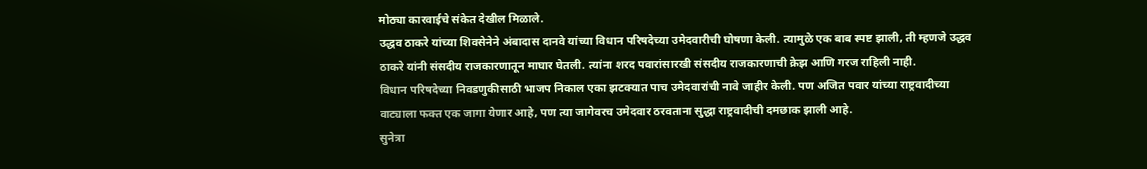मोठ्या कारवाईचे संकेत देखील मिळाले.
उद्धव ठाकरे यांच्या शिवसेनेने अंबादास दानवे यांच्या विधान परिषदेच्या उमेदवारीची घोषणा केली. त्यामुळे एक बाब स्पष्ट झाली, ती म्हणजे उद्धव ठाकरे यांनी संसदीय राजकारणातून माघार घेतली. त्यांना शरद पवारांसारखी संसदीय राजकारणाची क्रेझ आणि गरज राहिली नाही.
विधान परिषदेच्या निवडणुकीसाठी भाजप निकाल एका झटक्यात पाच उमेदवारांची नावे जाहीर केली. पण अजित पवार यांच्या राष्ट्रवादीच्या वाट्याला फक्त एक जागा येणार आहे, पण त्या जागेवरच उमेदवार ठरवताना सुद्धा राष्ट्रवादीची दमछाक झाली आहे.
सुनेत्रा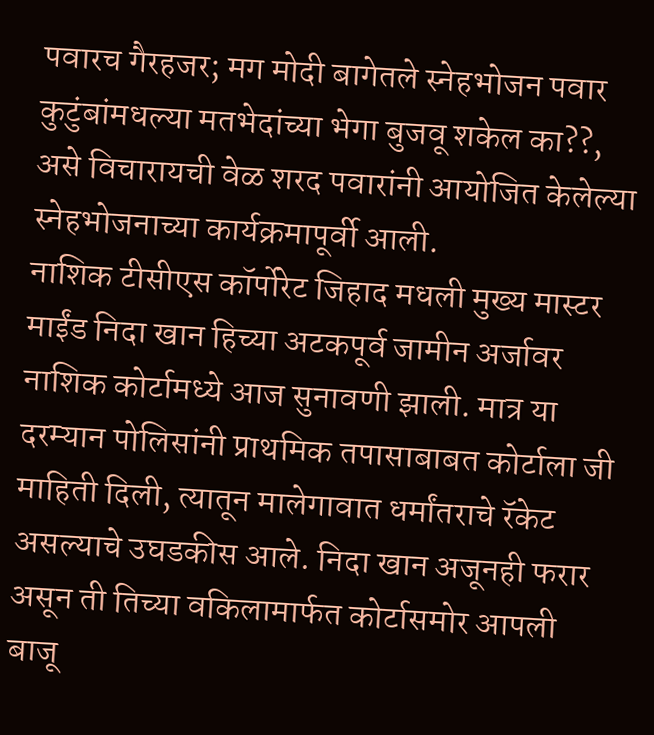पवारच गैरहजर; मग मोदी बागेतले स्नेहभोजन पवार कुटुंबांमधल्या मतभेदांच्या भेगा बुजवू शकेल का??, असे विचारायची वेळ शरद पवारांनी आयोजित केलेल्या स्नेहभोजनाच्या कार्यक्रमापूर्वी आली.
नाशिक टीसीएस कॉर्पोरेट जिहाद मधली मुख्य मास्टर माईंड निदा खान हिच्या अटकपूर्व जामीन अर्जावर नाशिक कोर्टामध्ये आज सुनावणी झाली. मात्र या दरम्यान पोलिसांनी प्राथमिक तपासाबाबत कोर्टाला जी माहिती दिली, त्यातून मालेगावात धर्मांतराचे रॅकेट असल्याचे उघडकीस आले. निदा खान अजूनही फरार असून ती तिच्या वकिलामार्फत कोर्टासमोर आपली बाजू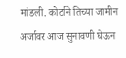मांडली. कोर्टाने तिच्या जामीन अर्जावर आज सुनावणी घेऊन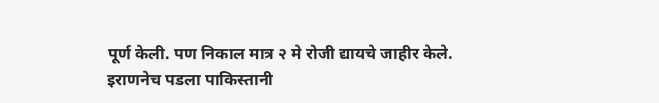पूर्ण केली. पण निकाल मात्र २ मे रोजी द्यायचे जाहीर केले.
इराणनेच पडला पाकिस्तानी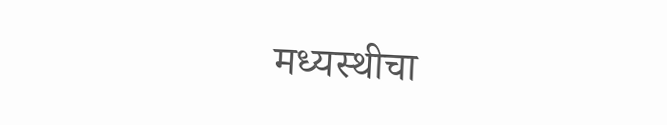मध्यस्थीचा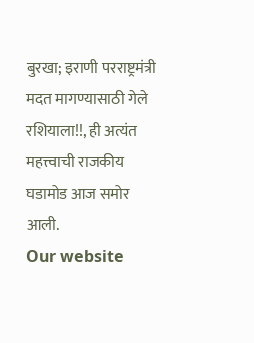बुरखा; इराणी परराष्ट्रमंत्री मदत मागण्यासाठी गेले रशियाला!!, ही अत्यंत महत्त्वाची राजकीय घडामोड आज समोर आली.
Our website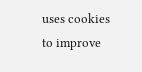uses cookies to improve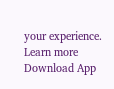your experience. Learn more
Download App